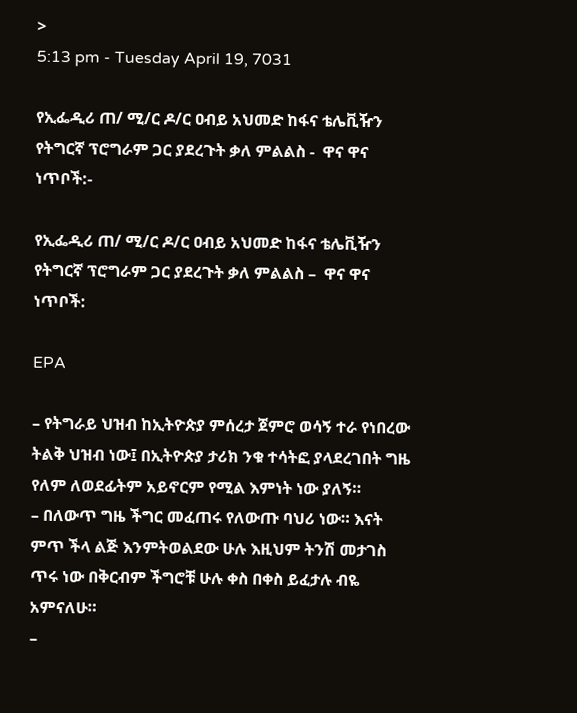>
5:13 pm - Tuesday April 19, 7031

የኢፌዲሪ ጠ/ ሚ/ር ዶ/ር ዐብይ አህመድ ከፋና ቴሌቪዥን የትግርኛ ፕሮግራም ጋር ያደረጉት ቃለ ምልልስ -  ዋና ዋና ነጥቦች:-

የኢፌዲሪ ጠ/ ሚ/ር ዶ/ር ዐብይ አህመድ ከፋና ቴሌቪዥን የትግርኛ ፕሮግራም ጋር ያደረጉት ቃለ ምልልስ –  ዋና ዋና ነጥቦች:

EPA

– የትግራይ ህዝብ ከኢትዮጵያ ምሰረታ ጀምሮ ወሳኝ ተራ የነበረው ትልቅ ህዝብ ነው፤ በኢትዮጵያ ታሪክ ንቁ ተሳትፎ ያላደረገበት ግዜ የለም ለወደፊትም አይኖርም የሚል እምነት ነው ያለኝ።
– በለውጥ ግዜ ችግር መፈጠሩ የለውጡ ባህሪ ነው። እናት ምጥ ችላ ልጅ እንምትወልደው ሁሉ እዚህም ትንሽ መታገስ ጥሩ ነው በቅርብም ችግሮቹ ሁሉ ቀስ በቀስ ይፈታሉ ብዬ አምናለሁ።
–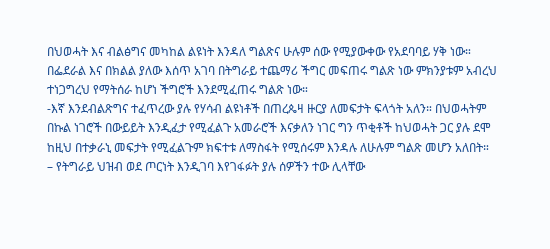በህወሓት እና ብልፅግና መካከል ልዩነት እንዳለ ግልጽና ሁሉም ሰው የሚያውቀው የአደባባይ ሃቅ ነው። በፌደራል እና በክልል ያለው እሰጥ አገባ በትግራይ ተጨማሪ ችግር መፍጠሩ ግልጽ ነው ምክንያቱም አብረህ ተነጋግረህ የማትሰራ ከሆነ ችግሮች እንደሚፈጠሩ ግልጽ ነው።
-እኛ እንደብልጽግና ተፈጥረው ያሉ የሃሳብ ልዩነቶች በጠረጴዛ ዙርያ ለመፍታት ፍላጎት አለን። በህወሓትም በኩል ነገሮች በውይይት እንዲፈታ የሚፈልጉ አመራሮች እናቃለን ነገር ግን ጥቂቶች ከህወሓት ጋር ያሉ ደሞ ከዚህ በተቃራኒ መፍታት የሚፈልጉም ክፍተቱ ለማስፋት የሚሰሩም እንዳሉ ለሁሉም ግልጽ መሆን አለበት።
– የትግራይ ህዝብ ወደ ጦርነት እንዲገባ እየገፋፉት ያሉ ሰዎችን ተው ሊላቸው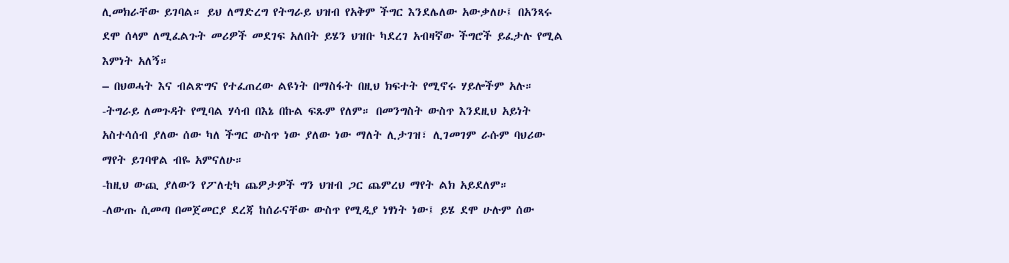ሊመክራቸው ይገባል። ይህ ለማድረግ የትግራይ ህዝብ የአቅም ችግር እንደሌለው አውቃለሁ፤ በአንጻሩ ደሞ ሰላም ለሚፈልጉት መሪዎች መደገፍ አለበት ይሄን ህዝቡ ካደረገ አብዛኛው ችግሮች ይፈታሉ የሚል እምነት አለኝ።
– በህወሓት እና ብልጽግና የተፈጠረው ልዩነት በማስፋት በዚህ ክፍተት የሚኖሩ ሃይሎችም አሉ።
-ትግራይ ለመጉዳት የሚባል ሃሳብ በእኔ በኩል ፍጹም የለም። በመንግስት ውስጥ እንደዚህ አይነት አስተሳሰብ ያለው ሰው ካለ ችግር ውስጥ ነው ያለው ነው ማለት ሊታገዝ፣ ሊገመገም ራሱም ባህሪው ማየት ይገባዋል ብዬ አምናለሁ።
-ከዚህ ውጪ ያለውን የፖለቲካ ጨዎታዎች ግን ህዝብ ጋር ጨምረህ ማየት ልክ አይደለም።
-ለውጡ ሲመጣ በመጀመርያ ደረጃ ከሰራናቸው ውስጥ የሚዲያ ነፃነት ነው፤ ይሄ ደሞ ሁሉም ሰው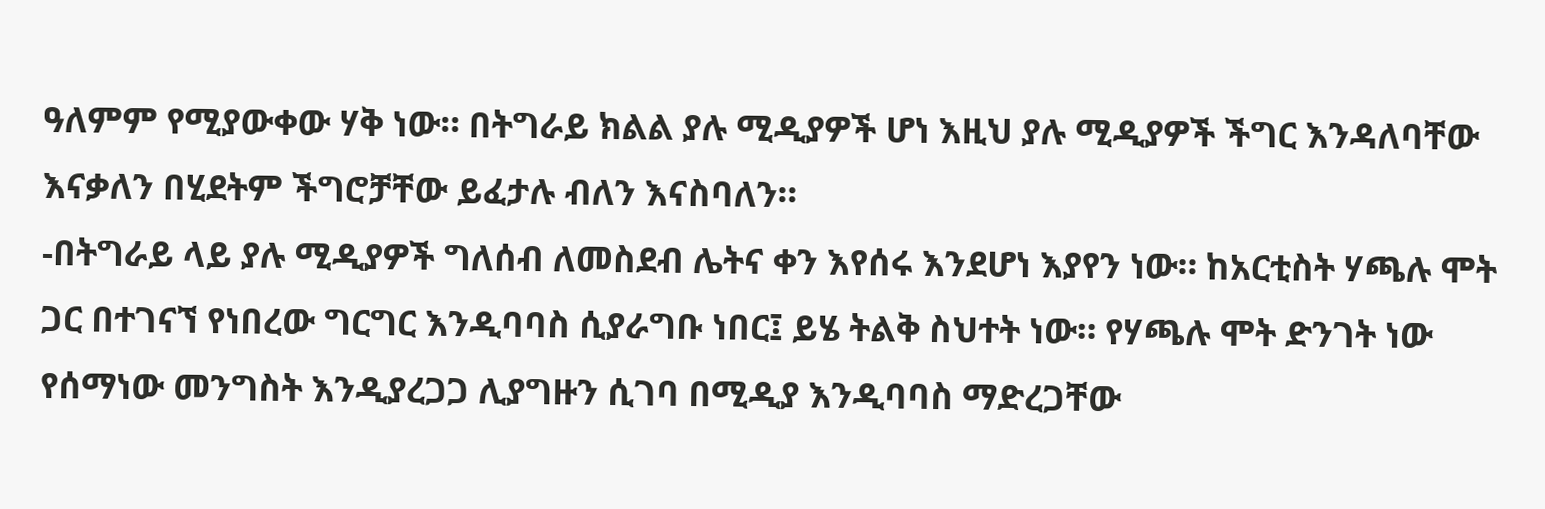ዓለምም የሚያውቀው ሃቅ ነው። በትግራይ ክልል ያሉ ሚዲያዎች ሆነ እዚህ ያሉ ሚዲያዎች ችግር እንዳለባቸው እናቃለን በሂደትም ችግሮቻቸው ይፈታሉ ብለን እናስባለን።
-በትግራይ ላይ ያሉ ሚዲያዎች ግለሰብ ለመስደብ ሌትና ቀን እየሰሩ እንደሆነ እያየን ነው። ከአርቲስት ሃጫሉ ሞት ጋር በተገናኘ የነበረው ግርግር እንዲባባስ ሲያራግቡ ነበር፤ ይሄ ትልቅ ስህተት ነው። የሃጫሉ ሞት ድንገት ነው የሰማነው መንግስት እንዲያረጋጋ ሊያግዙን ሲገባ በሚዲያ እንዲባባስ ማድረጋቸው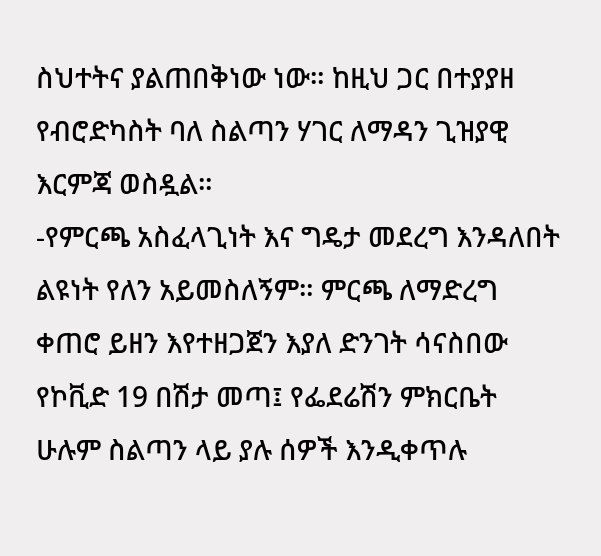ስህተትና ያልጠበቅነው ነው። ከዚህ ጋር በተያያዘ የብሮድካስት ባለ ስልጣን ሃገር ለማዳን ጊዝያዊ እርምጃ ወስዷል።
-የምርጫ አስፈላጊነት እና ግዴታ መደረግ እንዳለበት ልዩነት የለን አይመስለኝም። ምርጫ ለማድረግ ቀጠሮ ይዘን እየተዘጋጀን እያለ ድንገት ሳናስበው የኮቪድ 19 በሽታ መጣ፤ የፌደሬሽን ምክርቤት ሁሉም ስልጣን ላይ ያሉ ሰዎች እንዲቀጥሉ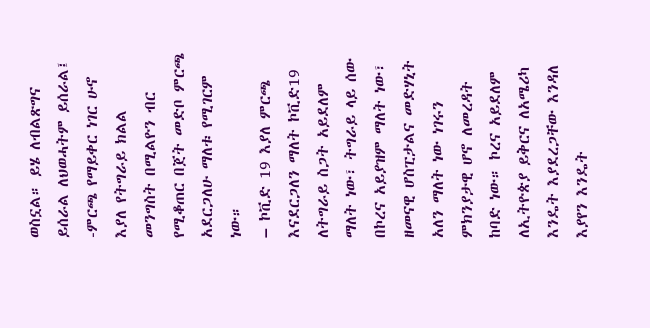ወስኗል። ይሄ ለብልጽግና ይሰራል ለህወሓትም ይሰራል፤
-ምርጫ የማይቀር ነገር ሁኖ እያለ የትግራይ ክልል መንግስት በሚልዮን ብር የሚቆጠር በጀት መድቦ ምርጫ አደርጋለሁ ማለቱ የሚገርም ነው።
– ኮቪድ 19 እያለ ምርጫ እናደርጋለን ማለት ኮቪድ19 ለትግራይ ስጋት አይደለም ማለት ነው፣ ትግራይ ላይ ሰው በኮረና አይያዝም ማለት ነው፣ ዘመናዊ ሆስፒታልና መድሃኒት አለን ማለት ነው ነገሩን ምክንያታዊ ሆኖ ለመረዳት ከባድ ነው። ኮረና አይደለም ለኢትዮጵያ ይቅርና ለአሜሪካ እንዴት እያደረጋቸው እንዳለ እያየን እንዴት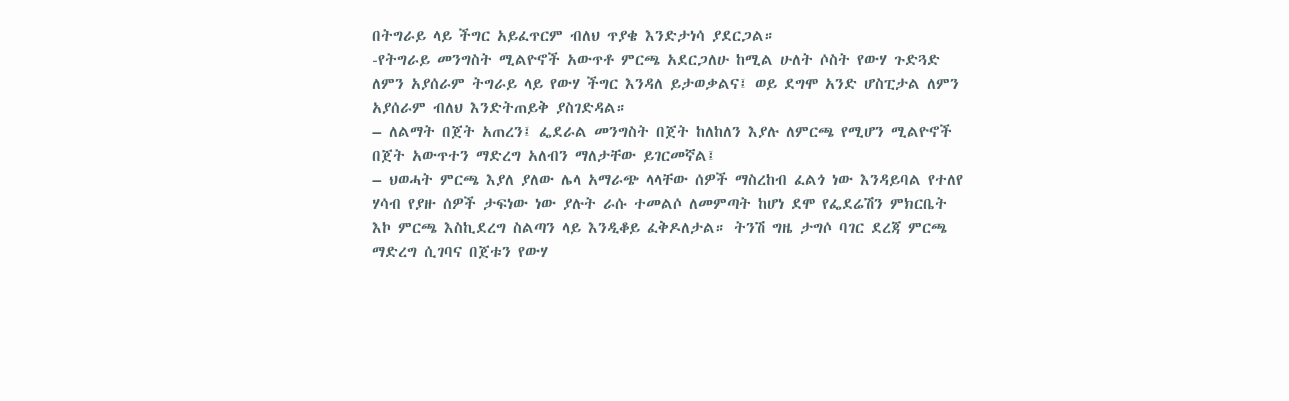በትግራይ ላይ ችግር አይፈጥርም ብለህ ጥያቄ እንድታነሳ ያደርጋል።
-የትግራይ መንግስት ሚልዮኖች አውጥቶ ምርጫ አደርጋለሁ ከሚል ሁለት ሶስት የውሃ ጉድጓድ ለምን አያሰራም ትግራይ ላይ የውሃ ችግር እንዳለ ይታወቃልና፤ ወይ ደግሞ አንድ ሆስፒታል ለምን አያሰራም ብለህ እንድትጠይቅ ያስገድዳል።
– ለልማት በጀት አጠረን፤ ፌደራል መንግስት በጀት ከለከለን እያሉ ለምርጫ የሚሆን ሚልዮኖች በጀት አውጥተን ማድረግ አለብን ማለታቸው ይገርመኛል፤
– ህወሓት ምርጫ እያለ ያለው ሌላ አማራጭ ላላቸው ሰዎች ማስረከብ ፈልጎ ነው እንዳይባል የተለየ ሃሳብ የያዙ ሰዎች ታፍነው ነው ያሉት ራሱ ተመልሶ ለመምጣት ከሆነ ደሞ የፌደሬሽን ምክርቤት እኮ ምርጫ እስኪደረግ ስልጣን ላይ እንዲቆይ ፈቅዶለታል። ትንሽ ግዜ ታግሶ ባገር ደረጃ ምርጫ ማድረግ ሲገባና በጀቱን የውሃ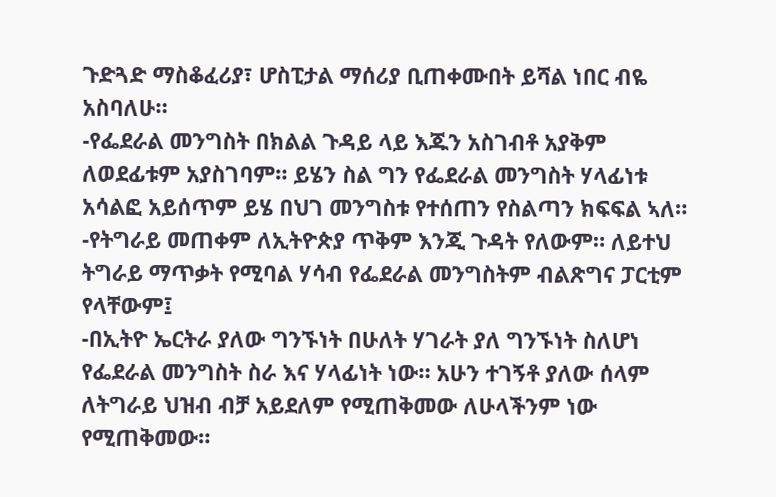ጉድጓድ ማስቆፈሪያ፣ ሆስፒታል ማሰሪያ ቢጠቀሙበት ይሻል ነበር ብዬ አስባለሁ።
-የፌደራል መንግስት በክልል ጉዳይ ላይ እጁን አስገብቶ አያቅም ለወደፊቱም አያስገባም። ይሄን ስል ግን የፌደራል መንግስት ሃላፊነቱ አሳልፎ አይሰጥም ይሄ በህገ መንግስቱ የተሰጠን የስልጣን ክፍፍል ኣለ።
-የትግራይ መጠቀም ለኢትዮጵያ ጥቅም እንጂ ጉዳት የለውም። ለይተህ ትግራይ ማጥቃት የሚባል ሃሳብ የፌደራል መንግስትም ብልጽግና ፓርቲም የላቸውም፤
-በኢትዮ ኤርትራ ያለው ግንኙነት በሁለት ሃገራት ያለ ግንኙነት ስለሆነ የፌደራል መንግስት ስራ እና ሃላፊነት ነው። አሁን ተገኝቶ ያለው ሰላም ለትግራይ ህዝብ ብቻ አይደለም የሚጠቅመው ለሁላችንም ነው የሚጠቅመው።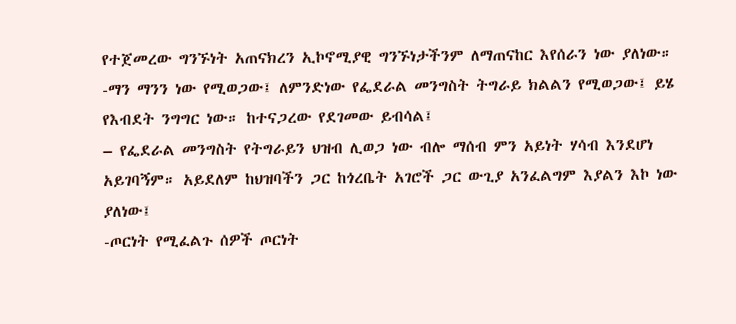የተጀመረው ግንኙነት አጠናክረን ኢኮኖሚያዊ ግንኙነታችንም ለማጠናከር እየሰራን ነው ያለነው።
-ማን ማንን ነው የሚወጋው፤ ለምንድነው የፌደራል መንግስት ትግራይ ክልልን የሚወጋው፤ ይሄ የእብደት ንግግር ነው። ከተናጋረው የደገመው ይብሳል፤
– የፌደራል መንግስት የትግራይን ህዝብ ሊወጋ ነው ብሎ ማሰብ ምን አይነት ሃሳብ እንደሆነ አይገባኝም። አይደለም ከህዝባችን ጋር ከጎረቤት አገሮች ጋር ውጊያ አንፈልግም እያልን እኮ ነው ያለነው፤
-ጦርነት የሚፈልጉ ሰዎች ጦርነት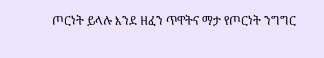ጦርነት ይላሉ እንደ ዘፈን ጥዋትና ማታ የጦርነት ንግግር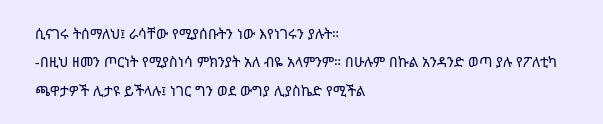ሲናገሩ ትሰማለህ፤ ራሳቸው የሚያሰቡትን ነው እየነገሩን ያሉት።
-በዚህ ዘመን ጦርነት የሚያስነሳ ምክንያት አለ ብዬ አላምንም። በሁሉም በኩል አንዳንድ ወጣ ያሉ የፖለቲካ ጫዋታዎች ሊታዩ ይችላሉ፤ ነገር ግን ወደ ውግያ ሊያስኬድ የሚችል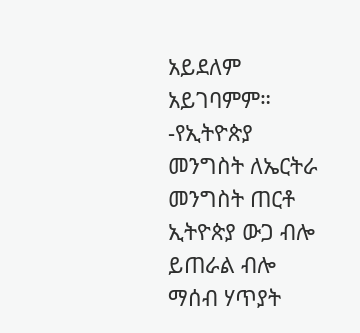አይደለም አይገባምም።
-የኢትዮጵያ መንግስት ለኤርትራ መንግስት ጠርቶ ኢትዮጵያ ውጋ ብሎ ይጠራል ብሎ ማሰብ ሃጥያት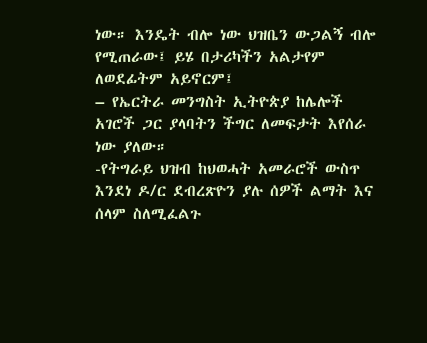ነው። እንዴት ብሎ ነው ህዝቤን ውጋልኝ ብሎ የሚጠራው፤ ይሄ በታሪካችን አልታየም ለወደፊትም አይኖርም፤
– የኤርትራ መንግስት ኢትዮጵያ ከሌሎች አገሮች ጋር ያላባትን ችግር ለመፍታት እየሰራ ነው ያለው።
-የትግራይ ህዝብ ከህወሓት አመራሮች ውስጥ እንደነ ዶ/ር ደብረጽዮን ያሉ ሰዎች ልማት እና ሰላም ስለሚፈልጉ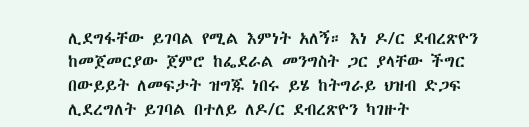ሊደግፋቸው ይገባል የሚል እምነት አለኝ። እነ ዶ/ር ደብረጽዮን ከመጀመርያው ጀምሮ ከፌደራል መንግስት ጋር ያላቸው ችግር በውይይት ለመፍታት ዝግጁ ነበሩ ይሄ ከትግራይ ህዝብ ድጋፍ ሊደረግለት ይገባል በተለይ ለዶ/ር ደብረጽዮን ካገዙት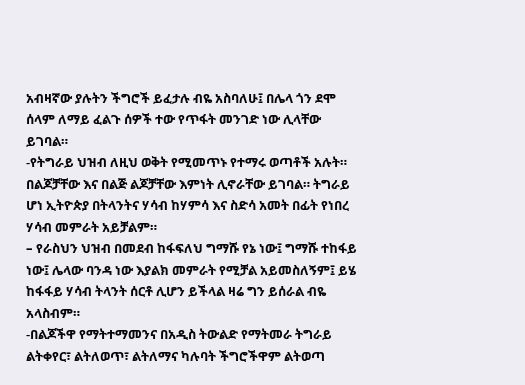አብዛኛው ያሉትን ችግሮች ይፈታሉ ብዬ አስባለሁ፤ በሌላ ጎን ደሞ ሰላም ለማይ ፈልጉ ሰዎች ተው የጥፋት መንገድ ነው ሊላቸው ይገባል።
-የትግራይ ህዝብ ለዚህ ወቅት የሚመጥኑ የተማሩ ወጣቶች አሉት። በልጆቻቸው እና በልጅ ልጆቻቸው እምነት ሊኖራቸው ይገባል። ትግራይ ሆነ ኢትዮጵያ በትላንትና ሃሳብ ከሃምሳ እና ስድሳ አመት በፊት የነበረ ሃሳብ መምራት አይቻልም።
– የራስህን ህዝብ በመደብ ከፋፍለህ ግማሹ የኔ ነው፤ ግማሹ ተከፋይ ነው፤ ሌላው ባንዳ ነው እያልክ መምራት የሚቻል አይመስለኝም፤ ይሄ ከፋፋይ ሃሳብ ትላንት ሰርቶ ሊሆን ይችላል ዛሬ ግን ይሰራል ብዬ አላስብም።
-በልጆችዋ የማትተማመንና በአዲስ ትውልድ የማትመራ ትግራይ ልትቀየር፣ ልትለወጥ፣ ልትለማና ካሉባት ችግሮችዋም ልትወጣ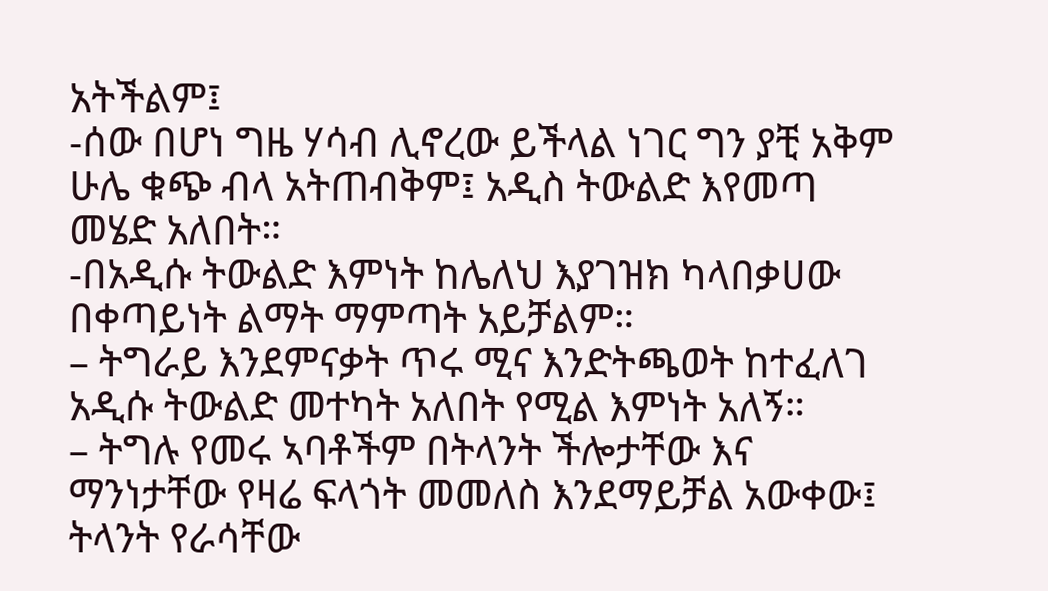አትችልም፤
-ሰው በሆነ ግዜ ሃሳብ ሊኖረው ይችላል ነገር ግን ያቺ አቅም ሁሌ ቁጭ ብላ አትጠብቅም፤ አዲስ ትውልድ እየመጣ መሄድ አለበት።
-በአዲሱ ትውልድ እምነት ከሌለህ እያገዝክ ካላበቃሀው በቀጣይነት ልማት ማምጣት አይቻልም።
– ትግራይ እንደምናቃት ጥሩ ሚና እንድትጫወት ከተፈለገ አዲሱ ትውልድ መተካት አለበት የሚል እምነት አለኝ።
– ትግሉ የመሩ ኣባቶችም በትላንት ችሎታቸው እና ማንነታቸው የዛሬ ፍላጎት መመለስ እንደማይቻል አውቀው፤ ትላንት የራሳቸው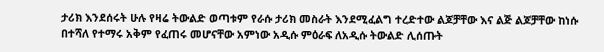ታሪክ እንደሰሩት ሁሉ የዛሬ ትውልድ ወጣቱም የራሱ ታሪክ መስራት እንደሚፈልግ ተረድተው ልጆቻቸው እና ልጅ ልጆቻቸው ከነሱ በተሻለ የተማሩ አቅም የፈጠሩ መሆናቸው አምነው አዲሱ ምዕራፍ ለአዲሱ ትውልድ ሊሰጡት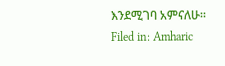እንደሚገባ አምናለሁ።
Filed in: Amharic